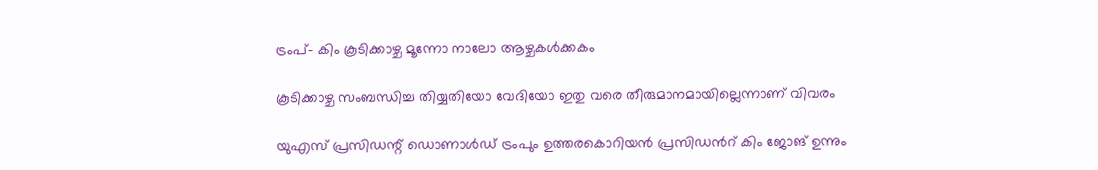ട്രംപ്- കിം കൂടിക്കാഴ്ച മൂന്നോ നാലോ ആഴ്ചകള്‍ക്കകം

കൂടിക്കാഴ്ച സംബന്ധിച്ച തിയ്യതിയോ വേദിയോ ഇതു വരെ തീരുമാനമായില്ലെന്നാണ് വിവരം

യുഎസ് പ്രസിഡന്റ് ഡൊണാള്‍ഡ് ട്രംപും ഉത്തരകൊറിയന്‍ പ്രസിഡന്‍റ് കിം ജോങ് ഉന്നും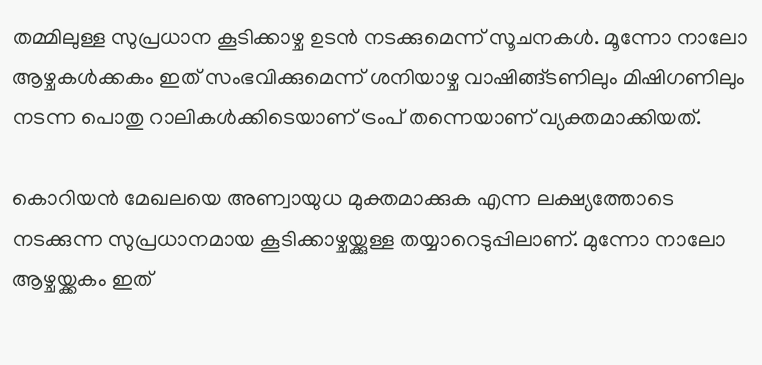തമ്മിലുള്ള സുപ്രധാന കൂടിക്കാഴ്ച ഉടന്‍ നടക്കുമെന്ന് സൂചനകള്‍. മൂന്നോ നാലോ ആഴ്ചകള്‍ക്കകം ഇത് സംഭവിക്കുമെന്ന് ശനിയാഴ്ച വാഷിങ്ങ്ടണിലും മിഷിഗണിലും നടന്ന പൊതു റാലികള്‍ക്കിടെയാണ് ട്രംപ് തന്നെയാണ് വ്യക്തമാക്കിയത്.

കൊറിയന്‍ മേഖലയെ അണ്വായുധ മുക്തമാക്കുക എന്ന ലക്ഷ്യത്തോടെ നടക്കുന്ന സുപ്രധാനമായ കൂടിക്കാഴ്ചയ്ക്കുള്ള തയ്യാറെടുപ്പിലാണ്. മുന്നോ നാലോ ആഴ്ചയ്ക്കകം ഇത്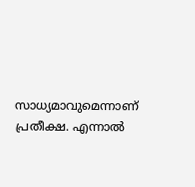സാധ്യമാവുമെന്നാണ് പ്രതീക്ഷ. എന്നാല്‍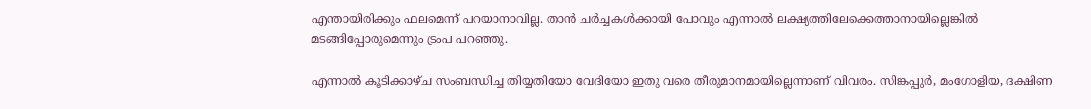എന്തായിരിക്കും ഫലമെന്ന് പറയാനാവില്ല. താന്‍ ചര്‍ച്ചകള്‍ക്കായി പോവും എന്നാല്‍ ലക്ഷ്യത്തിലേക്കെത്താനായില്ലെങ്കില്‍ മടങ്ങിപ്പോരുമെന്നും ട്രംപ പറഞ്ഞു.

എന്നാല്‍ കൂടിക്കാഴ്ച സംബന്ധിച്ച തിയ്യതിയോ വേദിയോ ഇതു വരെ തീരുമാനമായില്ലെന്നാണ് വിവരം. സിങ്കപ്പുര്‍, മംഗോളിയ, ദക്ഷിണ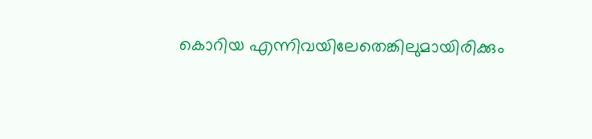കൊറിയ എന്നിവയിലേതെങ്കിലുമായിരിക്കും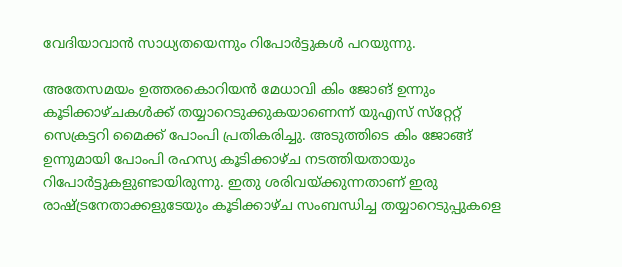വേദിയാവാന്‍ സാധ്യതയെന്നും റിപോര്‍ട്ടുകള്‍ പറയുന്നു.

അതേസമയം ഉത്തരകൊറിയന്‍ മേധാവി കിം ജോങ് ഉന്നും കൂടിക്കാഴ്ചകള്‍ക്ക് തയ്യാറെടുക്കുകയാണെന്ന് യുഎസ് സ്‌റ്റേറ്റ് സെക്രട്ടറി മൈക്ക് പോംപി പ്രതികരിച്ചു. അടുത്തിടെ കിം ജോങ്ങ് ഉന്നുമായി പോംപി രഹസ്യ കൂടിക്കാഴ്ച നടത്തിയതായും റിപോര്‍ട്ടുകളുണ്ടായിരുന്നു. ഇതു ശരിവയ്ക്കുന്നതാണ് ഇരു രാഷ്ട്രനേതാക്കളുടേയും കൂടിക്കാഴ്ച സംബന്ധിച്ച തയ്യാറെടുപ്പുകളെ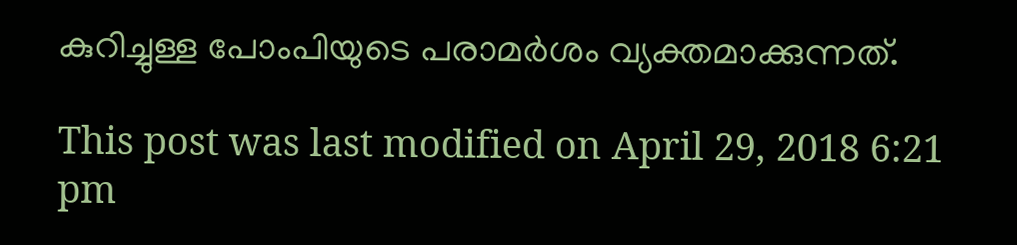കുറിച്ചുള്ള പോംപിയുടെ പരാമര്‍ശം വ്യക്തമാക്കുന്നത്.

This post was last modified on April 29, 2018 6:21 pm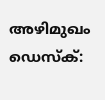അഴിമുഖം ഡെസ്ക്: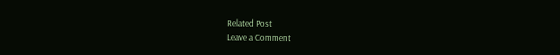Related Post
Leave a Comment